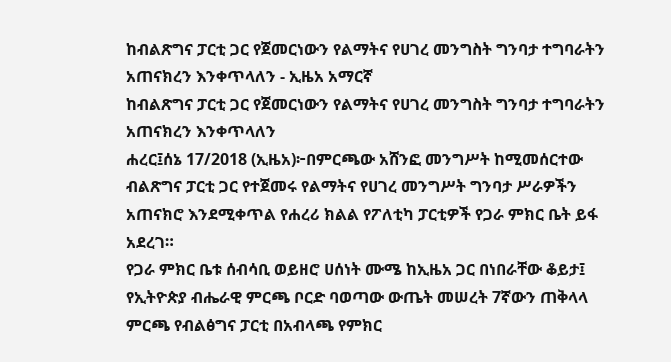ከብልጽግና ፓርቲ ጋር የጀመርነውን የልማትና የሀገረ መንግስት ግንባታ ተግባራትን አጠናክረን እንቀጥላለን - ኢዜአ አማርኛ
ከብልጽግና ፓርቲ ጋር የጀመርነውን የልማትና የሀገረ መንግስት ግንባታ ተግባራትን አጠናክረን እንቀጥላለን
ሐረር፤ሰኔ 17/2018 (ኢዜአ)፦በምርጫው አሸንፎ መንግሥት ከሚመሰርተው ብልጽግና ፓርቲ ጋር የተጀመሩ የልማትና የሀገረ መንግሥት ግንባታ ሥራዎችን አጠናክሮ እንደሚቀጥል የሐረሪ ክልል የፖለቲካ ፓርቲዎች የጋራ ምክር ቤት ይፋ አደረገ።
የጋራ ምክር ቤቱ ሰብሳቢ ወይዘሮ ሀሰነት ሙሜ ከኢዜአ ጋር በነበራቸው ቆይታ፤ የኢትዮጵያ ብሔራዊ ምርጫ ቦርድ ባወጣው ውጤት መሠረት 7ኛውን ጠቅላላ ምርጫ የብልፅግና ፓርቲ በአብላጫ የምክር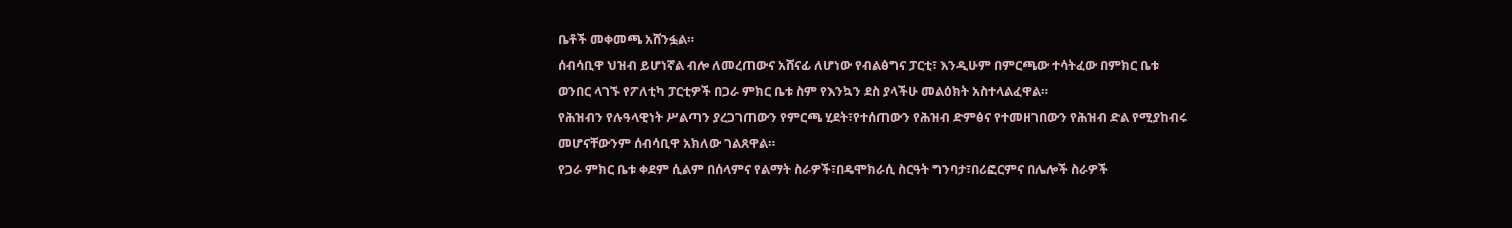ቤቶች መቀመጫ አሸንፏል።
ሰብሳቢዋ ህዝብ ይሆነኛል ብሎ ለመረጠውና አሸናፊ ለሆነው የብልፅግና ፓርቲ፣ እንዲሁም በምርጫው ተሳትፈው በምክር ቤቱ ወንበር ላገኙ የፖለቲካ ፓርቲዎች በጋራ ምክር ቤቱ ስም የእንኳን ደስ ያላችሁ መልዕክት አስተላልፈዋል።
የሕዝብን የሉዓላዊነት ሥልጣን ያረጋገጠውን የምርጫ ሂደት፣የተሰጠውን የሕዝብ ድምፅና የተመዘገበውን የሕዝብ ድል የሚያከብሩ መሆናቸውንም ሰብሳቢዋ አክለው ገልጸዋል።
የጋራ ምክር ቤቱ ቀደም ሲልም በሰላምና የልማት ስራዎች፣በዴሞክራሲ ስርዓት ግንባታ፣በሪፎርምና በሌሎች ስራዎች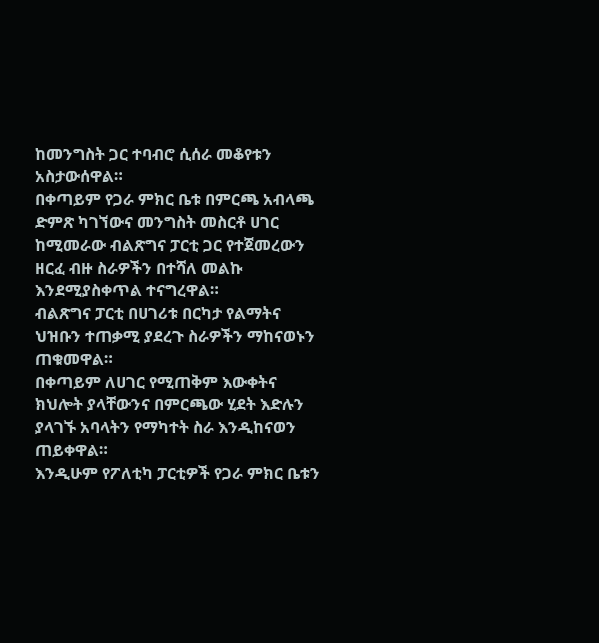ከመንግስት ጋር ተባብሮ ሲሰራ መቆየቱን አስታውሰዋል።
በቀጣይም የጋራ ምክር ቤቱ በምርጫ አብላጫ ድምጽ ካገኘውና መንግስት መስርቶ ሀገር ከሚመራው ብልጽግና ፓርቲ ጋር የተጀመረውን ዘርፈ ብዙ ስራዎችን በተሻለ መልኩ እንደሚያስቀጥል ተናግረዋል።
ብልጽግና ፓርቲ በሀገሪቱ በርካታ የልማትና ህዝቡን ተጠቃሚ ያደረጉ ስራዎችን ማከናወኑን ጠቁመዋል።
በቀጣይም ለሀገር የሚጠቅም እውቀትና ክህሎት ያላቸውንና በምርጫው ሂደት እድሉን ያላገኙ አባላትን የማካተት ስራ እንዲከናወን ጠይቀዋል።
እንዲሁም የፖለቲካ ፓርቲዎች የጋራ ምክር ቤቱን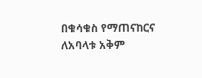በቁሳቁስ የማጠናከርና ለአባላቱ አቅም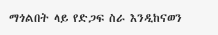ማጎልበት ላይ የድጋፍ ስራ እንዲከናወን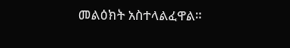መልዕክት አስተላልፈዋል።